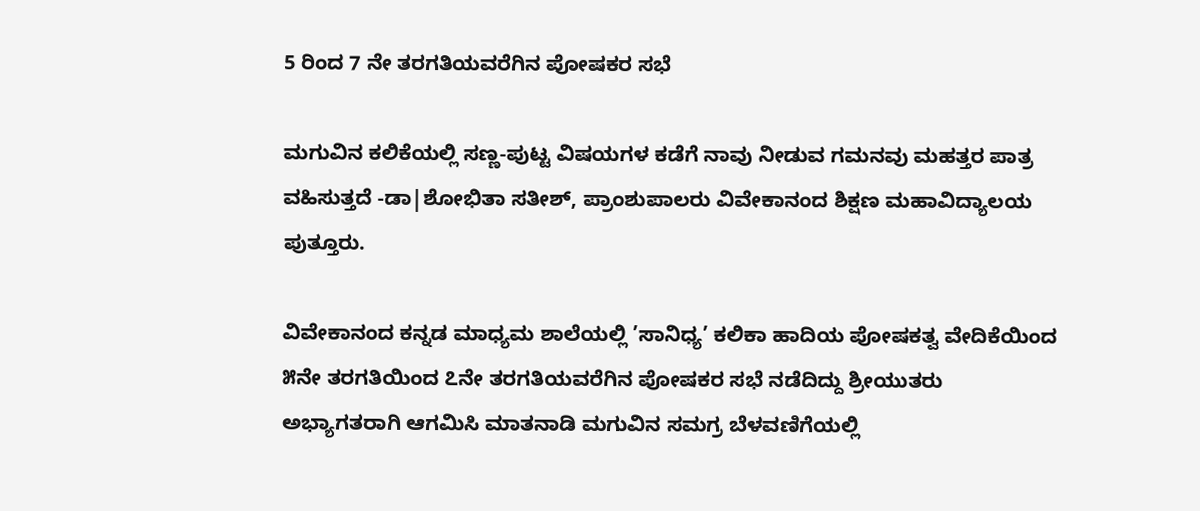5 ರಿಂದ 7 ನೇ ತರಗತಿಯವರೆಗಿನ ಪೋಷಕರ ಸಭೆ

ಮಗುವಿನ ಕಲಿಕೆಯಲ್ಲಿ ಸಣ್ಣ-ಪುಟ್ಟ ವಿಷಯಗಳ ಕಡೆಗೆ ನಾವು ನೀಡುವ ಗಮನವು ಮಹತ್ತರ ಪಾತ್ರ ವಹಿಸುತ್ತದೆ -ಡಾ|ಶೋಭಿತಾ ಸತೀಶ್, ಪ್ರಾಂಶುಪಾಲರು ವಿವೇಕಾನಂದ ಶಿಕ್ಷಣ ಮಹಾವಿದ್ಯಾಲಯ ಪುತ್ತೂರು.

ವಿವೇಕಾನಂದ ಕನ್ನಡ ಮಾಧ್ಯಮ ಶಾಲೆಯಲ್ಲಿ ’ಸಾನಿಧ್ಯ’ ಕಲಿಕಾ ಹಾದಿಯ ಪೋಷಕತ್ವ ವೇದಿಕೆಯಿಂದ ೫ನೇ ತರಗತಿಯಿಂದ ೭ನೇ ತರಗತಿಯವರೆಗಿನ ಪೋಷಕರ ಸಭೆ ನಡೆದಿದ್ದು ಶ್ರೀಯುತರು ಅಭ್ಯಾಗತರಾಗಿ ಆಗಮಿಸಿ ಮಾತನಾಡಿ ಮಗುವಿನ ಸಮಗ್ರ ಬೆಳವಣಿಗೆಯಲ್ಲಿ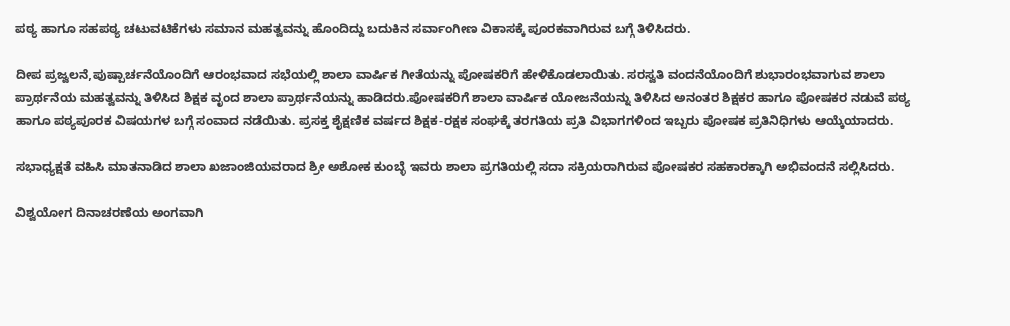ಪಠ್ಯ ಹಾಗೂ ಸಹಪಠ್ಯ ಚಟುವಟಿಕೆಗಳು ಸಮಾನ ಮಹತ್ವವನ್ನು ಹೊಂದಿದ್ದು ಬದುಕಿನ ಸರ್ವಾಂಗೀಣ ವಿಕಾಸಕ್ಕೆ ಪೂರಕವಾಗಿರುವ ಬಗ್ಗೆ ತಿಳಿಸಿದರು.

ದೀಪ ಪ್ರಜ್ವಲನೆ,ಪುಷ್ಪಾರ್ಚನೆಯೊಂದಿಗೆ ಆರಂಭವಾದ ಸಭೆಯಲ್ಲಿ ಶಾಲಾ ವಾರ್ಷಿಕ ಗೀತೆಯನ್ನು ಪೋಷಕರಿಗೆ ಹೇಳಿಕೊಡಲಾಯಿತು. ಸರಸ್ವತಿ ವಂದನೆಯೊಂದಿಗೆ ಶುಭಾರಂಭವಾಗುವ ಶಾಲಾ ಪ್ರಾರ್ಥನೆಯ ಮಹತ್ವವನ್ನು ತಿಳಿಸಿದ ಶಿಕ್ಷಕ ವೃಂದ ಶಾಲಾ ಪ್ರಾರ್ಥನೆಯನ್ನು ಹಾಡಿದರು.ಪೋಷಕರಿಗೆ ಶಾಲಾ ವಾರ್ಷಿಕ ಯೋಜನೆಯನ್ನು ತಿಳಿಸಿದ ಅನಂತರ ಶಿಕ್ಷಕರ ಹಾಗೂ ಪೋಷಕರ ನಡುವೆ ಪಠ್ಯ ಹಾಗೂ ಪಠ್ಯಪೂರಕ ವಿಷಯಗಳ ಬಗ್ಗೆ ಸಂವಾದ ನಡೆಯಿತು. ಪ್ರಸಕ್ತ ಶೈಕ್ಷಣಿಕ ವರ್ಷದ ಶಿಕ್ಷಕ-ರಕ್ಷಕ ಸಂಘಕ್ಕೆ ತರಗತಿಯ ಪ್ರತಿ ವಿಭಾಗಗಳಿಂದ ಇಬ್ಬರು ಪೋಷಕ ಪ್ರತಿನಿಧಿಗಳು ಆಯ್ಕೆಯಾದರು.

ಸಭಾಧ್ಯಕ್ಷತೆ ವಹಿಸಿ ಮಾತನಾಡಿದ ಶಾಲಾ ಖಜಾಂಜಿಯವರಾದ ಶ್ರೀ ಅಶೋಕ ಕುಂಬ್ಳೆ ಇವರು ಶಾಲಾ ಪ್ರಗತಿಯಲ್ಲಿ ಸದಾ ಸಕ್ರಿಯರಾಗಿರುವ ಪೋಷಕರ ಸಹಕಾರಕ್ಕಾಗಿ ಅಭಿವಂದನೆ ಸಲ್ಲಿಸಿದರು.

ವಿಶ್ವಯೋಗ ದಿನಾಚರಣೆಯ ಅಂಗವಾಗಿ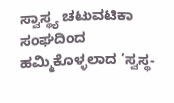ಸ್ವಾಸ್ಥ್ಯ ಚಟುವಟಿಕಾ ಸಂಘದಿಂದ ಹಮ್ಮಿಕೊಳ್ಳಲಾದ ’ಸ್ವಸ್ಥ-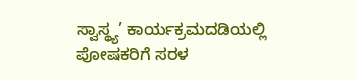ಸ್ವಾಸ್ಥ್ಯ’ ಕಾರ್ಯಕ್ರಮದಡಿಯಲ್ಲಿ ಪೋಷಕರಿಗೆ ಸರಳ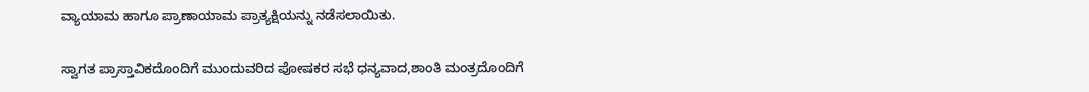ವ್ಯಾಯಾಮ ಹಾಗೂ ಪ್ರಾಣಾಯಾಮ ಪ್ರಾತ್ಯಕ್ಷಿಯನ್ನು ನಡೆಸಲಾಯಿತು.

ಸ್ವಾಗತ ಪ್ರಾಸ್ತಾವಿಕದೊಂದಿಗೆ ಮುಂದುವರಿದ ಪೋಷಕರ ಸಭೆ ಧನ್ಯವಾದ,ಶಾಂತಿ ಮಂತ್ರದೊಂದಿಗೆ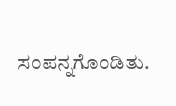ಸಂಪನ್ನಗೊಂಡಿತು.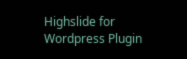Highslide for Wordpress Plugin